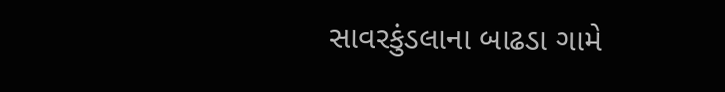સાવરકુંડલાના બાઢડા ગામે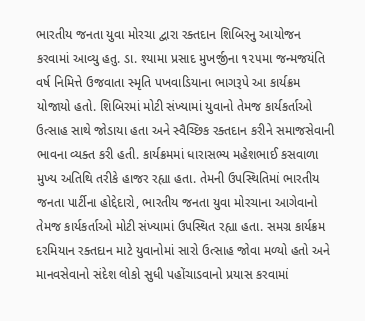ભારતીય જનતા યુવા મોરચા દ્વારા રક્તદાન શિબિરનુ આયોજન કરવામાં આવ્યુ હતુ. ડા. શ્યામા પ્રસાદ મુખર્જીના ૧૨૫મા જન્મજયંતિ વર્ષ નિમિત્તે ઉજવાતા સ્મૃતિ પખવાડિયાના ભાગરૂપે આ કાર્યક્રમ યોજાયો હતો. શિબિરમાં મોટી સંખ્યામાં યુવાનો તેમજ કાર્યકર્તાઓ ઉત્સાહ સાથે જોડાયા હતા અને સ્વૈચ્છિક રક્તદાન કરીને સમાજસેવાની ભાવના વ્યક્ત કરી હતી. કાર્યક્રમમાં ધારાસભ્ય મહેશભાઈ કસવાળા મુખ્ય અતિથિ તરીકે હાજર રહ્યા હતા. તેમની ઉપસ્થિતિમાં ભારતીય જનતા પાર્ટીના હોદ્દેદારો, ભારતીય જનતા યુવા મોરચાના આગેવાનો તેમજ કાર્યકર્તાઓ મોટી સંખ્યામાં ઉપસ્થિત રહ્યા હતા. સમગ્ર કાર્યક્રમ દરમિયાન રક્તદાન માટે યુવાનોમાં સારો ઉત્સાહ જોવા મળ્યો હતો અને માનવસેવાનો સંદેશ લોકો સુધી પહોંચાડવાનો પ્રયાસ કરવામાં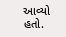આવ્યો હતો.